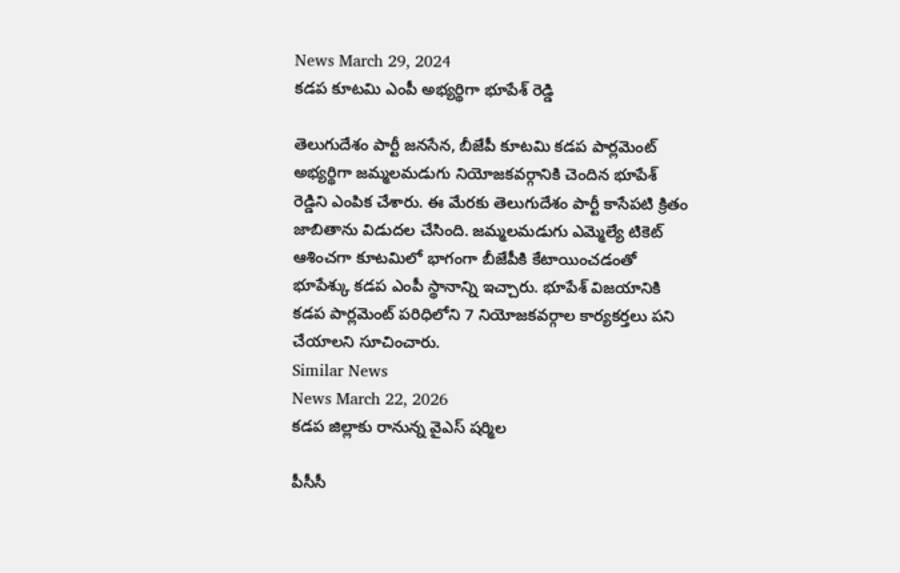News March 29, 2024
కడప కూటమి ఎంపీ అభ్యర్థిగా భూపేశ్ రెడ్డి

తెలుగుదేశం పార్టీ జనసేన, బీజేపీ కూటమి కడప పార్లమెంట్ అభ్యర్థిగా జమ్మలమడుగు నియోజకవర్గానికి చెందిన భూపేశ్ రెడ్డిని ఎంపిక చేశారు. ఈ మేరకు తెలుగుదేశం పార్టీ కాసేపటి క్రితం జాబితాను విడుదల చేసింది. జమ్మలమడుగు ఎమ్మెల్యే టికెట్ ఆశించగా కూటమిలో భాగంగా బీజేపీకి కేటాయించడంతో భూపేశ్కు కడప ఎంపీ స్థానాన్ని ఇచ్చారు. భూపేశ్ విజయానికి కడప పార్లమెంట్ పరిధిలోని 7 నియోజకవర్గాల కార్యకర్తలు పని చేయాలని సూచించారు.
Similar News
News March 22, 2026
కడప జిల్లాకు రానున్న వైఎస్ షర్మిల

పీసీసీ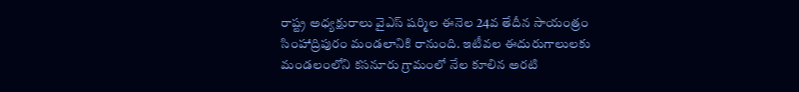రాష్ట్ర అధ్యక్షురాలు వైఎస్ షర్మిల ఈనెల 24వ తేదీన సాయంత్రం సింహాద్రిపురం మండలానికి రానుంది. ఇటీవల ఈదురుగాలులకు మండలంలోని కసనూరు గ్రామంలో నేల కూలిన అరటి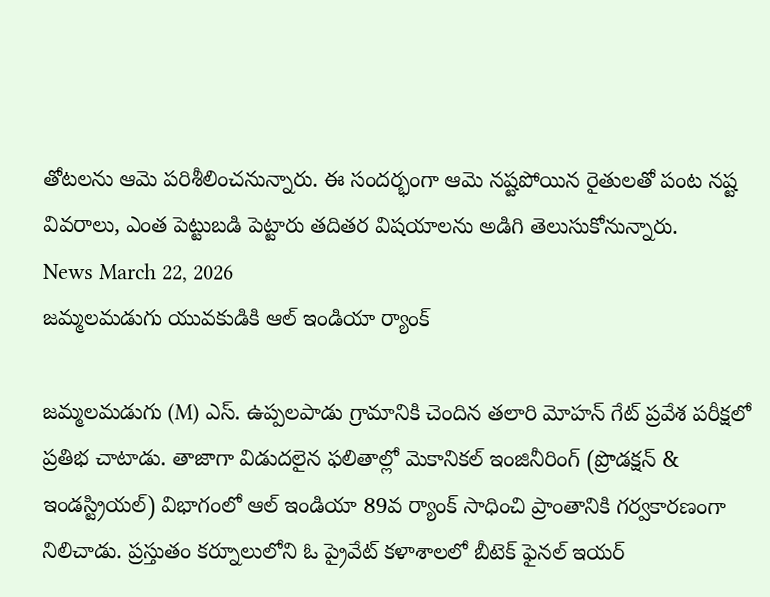తోటలను ఆమె పరిశీలించనున్నారు. ఈ సందర్భంగా ఆమె నష్టపోయిన రైతులతో పంట నష్ట వివరాలు, ఎంత పెట్టుబడి పెట్టారు తదితర విషయాలను అడిగి తెలుసుకోనున్నారు.
News March 22, 2026
జమ్మలమడుగు యువకుడికి ఆల్ ఇండియా ర్యాంక్

జమ్మలమడుగు (M) ఎస్. ఉప్పలపాడు గ్రామానికి చెందిన తలారి మోహన్ గేట్ ప్రవేశ పరీక్షలో ప్రతిభ చాటాడు. తాజాగా విడుదలైన ఫలితాల్లో మెకానికల్ ఇంజినీరింగ్ (ప్రొడక్షన్ & ఇండస్ట్రియల్) విభాగంలో ఆల్ ఇండియా 89వ ర్యాంక్ సాధించి ప్రాంతానికి గర్వకారణంగా నిలిచాడు. ప్రస్తుతం కర్నూలులోని ఓ ప్రైవేట్ కళాశాలలో బీటెక్ ఫైనల్ ఇయర్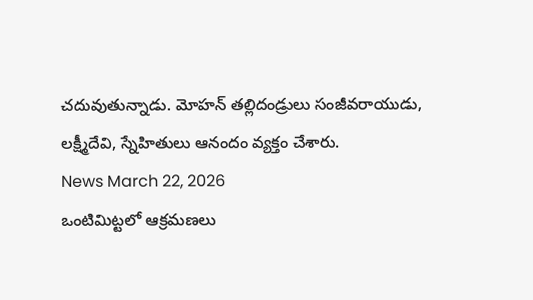చదువుతున్నాడు. మోహన్ తల్లిదండ్రులు సంజీవరాయుడు, లక్ష్మీదేవి, స్నేహితులు ఆనందం వ్యక్తం చేశారు.
News March 22, 2026
ఒంటిమిట్టలో ఆక్రమణలు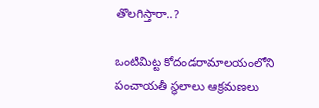తొలగిస్తారా..?

ఒంటిమిట్ట కోదండరామాలయంలోని పంచాయతీ స్థలాలు ఆక్రమణలు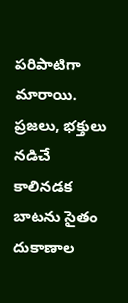పరిపాటిగా మారాయి. ప్రజలు, భక్తులు నడిచే కాలినడక బాటను సైతం దుకాణాల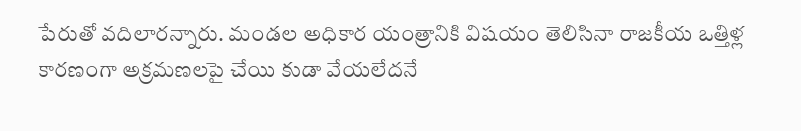పేరుతో వదిలారన్నారు. మండల అధికార యంత్రానికి విషయం తెలిసినా రాజకీయ ఒత్తిళ్ల కారణంగా అక్రమణలపై చేయి కుడా వేయలేదనే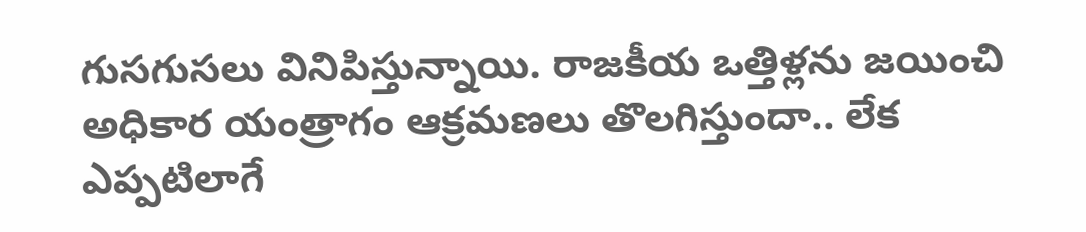గుసగుసలు వినిపిస్తున్నాయి. రాజకీయ ఒత్తిళ్లను జయించి అధికార యంత్రాగం ఆక్రమణలు తొలగిస్తుందా.. లేక ఎప్పటిలాగే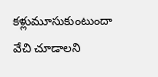కళ్లుమూసుకుంటుందా వేచి చూడాలని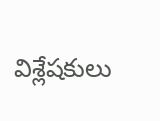విశ్లేషకులు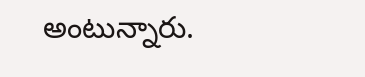అంటున్నారు.